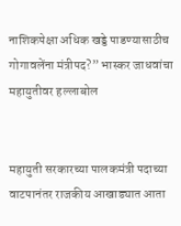नाशिकपेक्षा अधिक खड्डे पाडण्यासाठीच गोगावलेंना मंत्रीपद?” भास्कर जाधवांचा महायुतीवर हल्लाबोल


महायुती सरकारच्या पालकमंत्री पदाच्या वाटपानंतर राजकीय आखाड्यात आता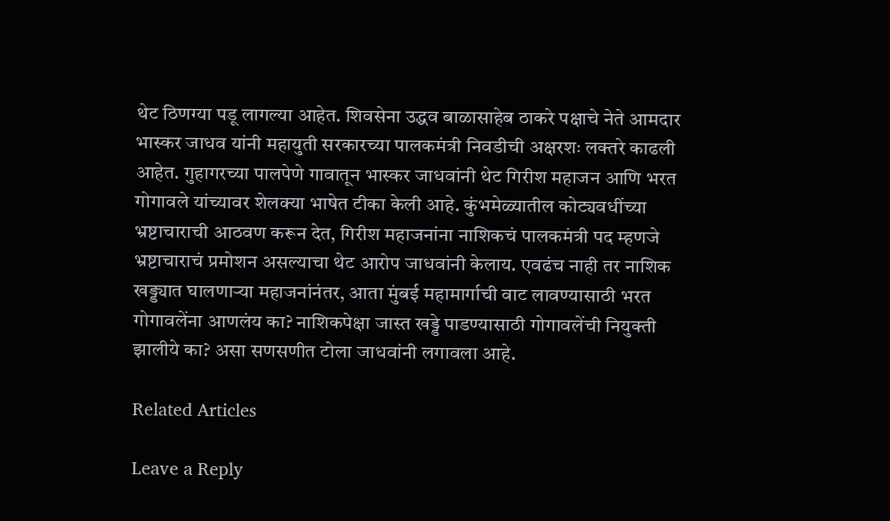थेट ठिणग्या पडू लागल्या आहेत. शिवसेना उद्धव बाळासाहेब ठाकरे पक्षाचे नेते आमदार भास्कर जाधव यांनी महायुती सरकारच्या पालकमंत्री निवडीची अक्षरशः लक्तरे काढली आहेत. गुहागरच्या पालपेणे गावातून भास्कर जाधवांनी थेट गिरीश महाजन आणि भरत गोगावले यांच्यावर शेलक्या भाषेत टीका केली आहे. कुंभमेळ्यातील कोट्यवधींच्या भ्रष्टाचाराची आठवण करून देत, गिरीश महाजनांना नाशिकचं पालकमंत्री पद म्हणजे भ्रष्टाचाराचं प्रमोशन असल्याचा थेट आरोप जाधवांनी केलाय. एवढंच नाही तर नाशिक खड्ड्यात घालणाऱ्या महाजनांनंतर, आता मुंबई महामार्गाची वाट लावण्यासाठी भरत गोगावलेंना आणलंय का? नाशिकपेक्षा जास्त खड्डे पाडण्यासाठी गोगावलेंची नियुक्ती झालीये का? असा सणसणीत टोला जाधवांनी लगावला आहे.

Related Articles

Leave a Reply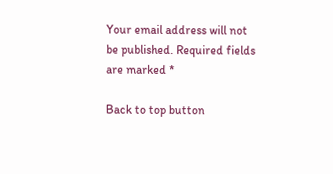Your email address will not be published. Required fields are marked *

Back to top button